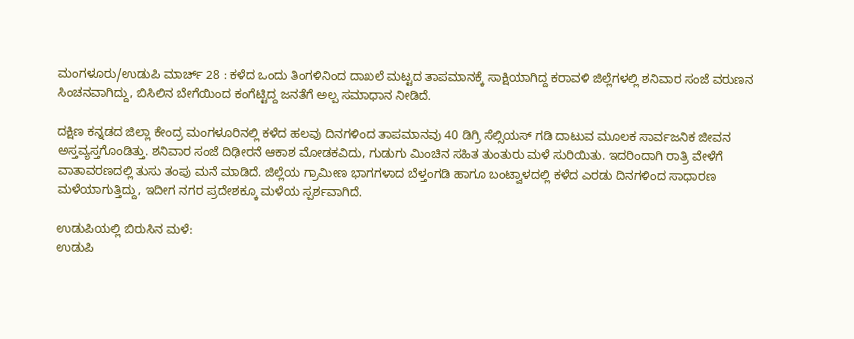ಮಂಗಳೂರು/ಉಡುಪಿ ಮಾರ್ಚ್ 28 : ಕಳೆದ ಒಂದು ತಿಂಗಳಿನಿಂದ ದಾಖಲೆ ಮಟ್ಟದ ತಾಪಮಾನಕ್ಕೆ ಸಾಕ್ಷಿಯಾಗಿದ್ದ ಕರಾವಳಿ ಜಿಲ್ಲೆಗಳಲ್ಲಿ ಶನಿವಾರ ಸಂಜೆ ವರುಣನ ಸಿಂಚನವಾಗಿದ್ದು, ಬಿಸಿಲಿನ ಬೇಗೆಯಿಂದ ಕಂಗೆಟ್ಟಿದ್ದ ಜನತೆಗೆ ಅಲ್ಪ ಸಮಾಧಾನ ನೀಡಿದೆ.

ದಕ್ಷಿಣ ಕನ್ನಡದ ಜಿಲ್ಲಾ ಕೇಂದ್ರ ಮಂಗಳೂರಿನಲ್ಲಿ ಕಳೆದ ಹಲವು ದಿನಗಳಿಂದ ತಾಪಮಾನವು 40 ಡಿಗ್ರಿ ಸೆಲ್ಸಿಯಸ್ ಗಡಿ ದಾಟುವ ಮೂಲಕ ಸಾರ್ವಜನಿಕ ಜೀವನ ಅಸ್ತವ್ಯಸ್ತಗೊಂಡಿತ್ತು. ಶನಿವಾರ ಸಂಜೆ ದಿಢೀರನೆ ಆಕಾಶ ಮೋಡಕವಿದು, ಗುಡುಗು ಮಿಂಚಿನ ಸಹಿತ ತುಂತುರು ಮಳೆ ಸುರಿಯಿತು. ಇದರಿಂದಾಗಿ ರಾತ್ರಿ ವೇಳೆಗೆ ವಾತಾವರಣದಲ್ಲಿ ತುಸು ತಂಪು ಮನೆ ಮಾಡಿದೆ. ಜಿಲ್ಲೆಯ ಗ್ರಾಮೀಣ ಭಾಗಗಳಾದ ಬೆಳ್ತಂಗಡಿ ಹಾಗೂ ಬಂಟ್ವಾಳದಲ್ಲಿ ಕಳೆದ ಎರಡು ದಿನಗಳಿಂದ ಸಾಧಾರಣ ಮಳೆಯಾಗುತ್ತಿದ್ದು, ಇದೀಗ ನಗರ ಪ್ರದೇಶಕ್ಕೂ ಮಳೆಯ ಸ್ಪರ್ಶವಾಗಿದೆ.

ಉಡುಪಿಯಲ್ಲಿ ಬಿರುಸಿನ ಮಳೆ:
ಉಡುಪಿ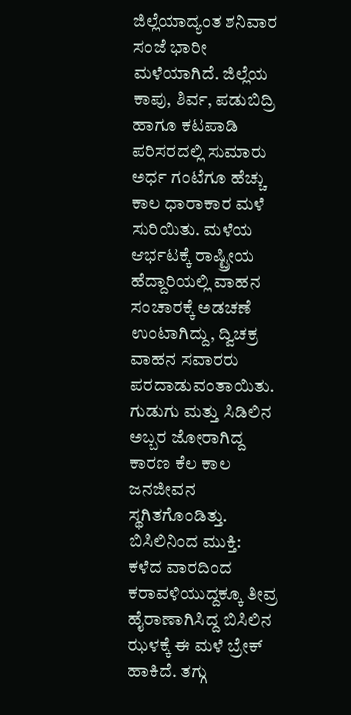ಜಿಲ್ಲೆಯಾದ್ಯಂತ ಶನಿವಾರ ಸಂಜೆ ಭಾರೀ ಮಳೆಯಾಗಿದೆ. ಜಿಲ್ಲೆಯ ಕಾಪು, ಶಿರ್ವ, ಪಡುಬಿದ್ರಿ ಹಾಗೂ ಕಟಪಾಡಿ ಪರಿಸರದಲ್ಲಿ ಸುಮಾರು ಅರ್ಧ ಗಂಟೆಗೂ ಹೆಚ್ಚು ಕಾಲ ಧಾರಾಕಾರ ಮಳೆ ಸುರಿಯಿತು. ಮಳೆಯ ಆರ್ಭಟಕ್ಕೆ ರಾಷ್ಟ್ರೀಯ ಹೆದ್ದಾರಿಯಲ್ಲಿ ವಾಹನ ಸಂಚಾರಕ್ಕೆ ಅಡಚಣೆ ಉಂಟಾಗಿದ್ದು, ದ್ವಿಚಕ್ರ ವಾಹನ ಸವಾರರು ಪರದಾಡುವಂತಾಯಿತು. ಗುಡುಗು ಮತ್ತು ಸಿಡಿಲಿನ ಅಬ್ಬರ ಜೋರಾಗಿದ್ದ ಕಾರಣ ಕೆಲ ಕಾಲ ಜನಜೀವನ ಸ್ಥಗಿತಗೊಂಡಿತ್ತು.
ಬಿಸಿಲಿನಿಂದ ಮುಕ್ತಿ:
ಕಳೆದ ವಾರದಿಂದ ಕರಾವಳಿಯುದ್ದಕ್ಕೂ ತೀವ್ರ ಹೈರಾಣಾಗಿಸಿದ್ದ ಬಿಸಿಲಿನ ಝಳಕ್ಕೆ ಈ ಮಳೆ ಬ್ರೇಕ್ ಹಾಕಿದೆ. ತಗ್ಗು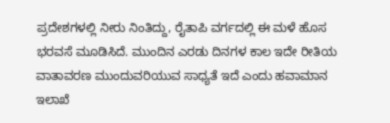ಪ್ರದೇಶಗಳಲ್ಲಿ ನೀರು ನಿಂತಿದ್ದು, ರೈತಾಪಿ ವರ್ಗದಲ್ಲಿ ಈ ಮಳೆ ಹೊಸ ಭರವಸೆ ಮೂಡಿಸಿದೆ. ಮುಂದಿನ ಎರಡು ದಿನಗಳ ಕಾಲ ಇದೇ ರೀತಿಯ ವಾತಾವರಣ ಮುಂದುವರಿಯುವ ಸಾಧ್ಯತೆ ಇದೆ ಎಂದು ಹವಾಮಾನ ಇಲಾಖೆ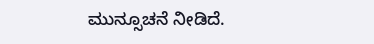ಮುನ್ಸೂಚನೆ ನೀಡಿದೆ.